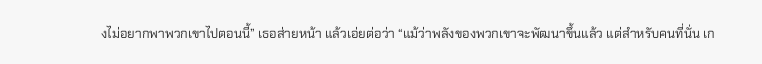งไม่อยากพาพวกเขาไปตอนนี้” เธอส่ายหน้า แล้วเอ่ยต่อว่า “แม้ว่าพลังของพวกเขาจะพัฒนาขึ้นแล้ว แต่สำหรับคนที่นั่น เก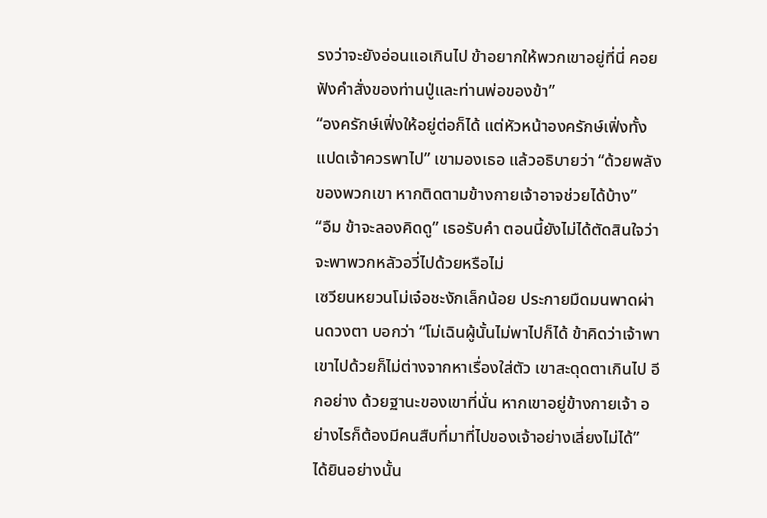รงว่าจะยังอ่อนแอเกินไป ข้าอยากให้พวกเขาอยู่ที่นี่ คอยฟังคำสั่งของท่านปู่และท่านพ่อของข้า”
“องครักษ์เฟิ่งให้อยู่ต่อก็ได้ แต่หัวหน้าองครักษ์เฟิ่งทั้งแปดเจ้าควรพาไป” เขามองเธอ แล้วอธิบายว่า “ด้วยพลังของพวกเขา หากติดตามข้างกายเจ้าอาจช่วยได้บ้าง”
“อืม ข้าจะลองคิดดู” เธอรับคำ ตอนนี้ยังไม่ได้ตัดสินใจว่าจะพาพวกหลัวอวี่ไปด้วยหรือไม่
เซวียนหยวนโม่เจ๋อชะงักเล็กน้อย ประกายมืดมนพาดผ่านดวงตา บอกว่า “โม่เฉินผู้นั้นไม่พาไปก็ได้ ข้าคิดว่าเจ้าพาเขาไปด้วยก็ไม่ต่างจากหาเรื่องใส่ตัว เขาสะดุดตาเกินไป อีกอย่าง ด้วยฐานะของเขาที่นั่น หากเขาอยู่ข้างกายเจ้า อย่างไรก็ต้องมีคนสืบที่มาที่ไปของเจ้าอย่างเลี่ยงไม่ได้”
ได้ยินอย่างนั้น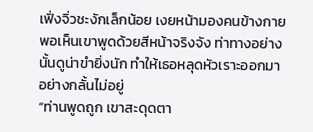เฟิ่งจิ่วชะงักเล็กน้อย เงยหน้ามองคนข้างกาย พอเห็นเขาพูดด้วยสีหน้าจริงจัง ท่าทางอย่างนั้นดูน่าขำยิ่งนัก ทำให้เธอหลุดหัวเราะออกมาอย่างกลั้นไม่อยู่
“ท่านพูดถูก เขาสะดุดตา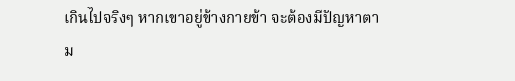เกินไปจริงๆ หากเขาอยู่ข้างกายข้า จะต้องมีปัญหาตาม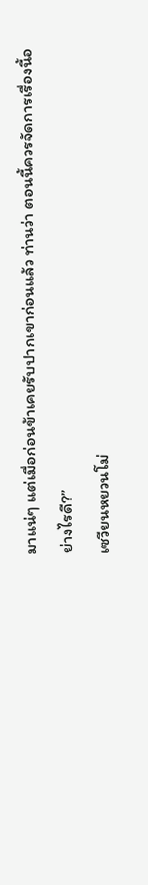มาแน่ๆ แต่เมื่อก่อนข้าเคยรับปากเขาก่อนแล้ว ท่านว่า ตอนนี้ควรจัดการเรื่องนี้อย่างไรดี?”
เซวียนหยวนโม่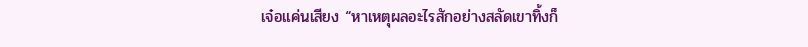เจ๋อแค่นเสียง “หาเหตุผลอะไรสักอย่างสลัดเขาทิ้งก็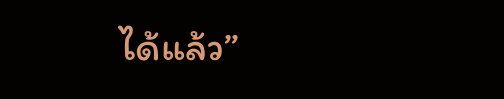ได้แล้ว”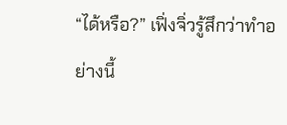“ได้หรือ?” เฟิ่งจิ่วรู้สึกว่าทำอย่างนี้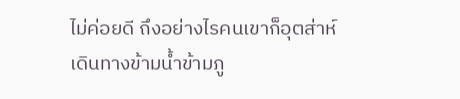ไม่ค่อยดี ถึงอย่างไรคนเขาก็อุตส่าห์เดินทางข้ามน้ำข้ามภู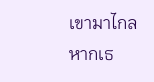เขามาไกล หากเธ